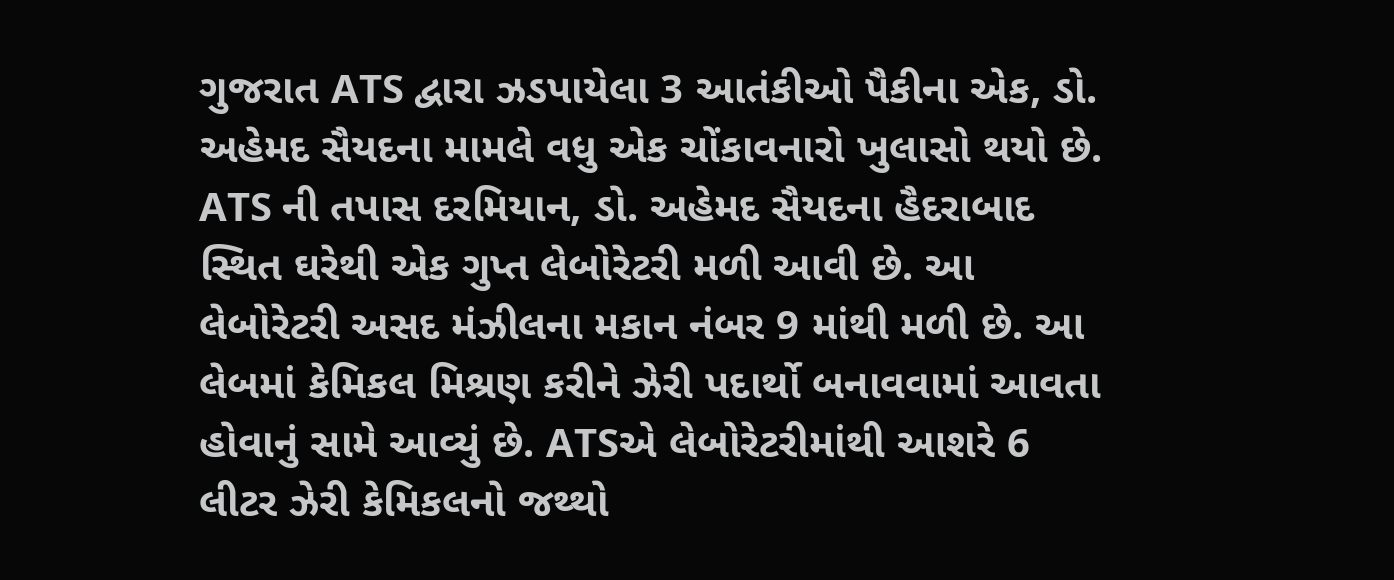ગુજરાત ATS દ્વારા ઝડપાયેલા 3 આતંકીઓ પૈકીના એક, ડો. અહેમદ સૈયદના મામલે વધુ એક ચોંકાવનારો ખુલાસો થયો છે. ATS ની તપાસ દરમિયાન, ડો. અહેમદ સૈયદના હૈદરાબાદ સ્થિત ઘરેથી એક ગુપ્ત લેબોરેટરી મળી આવી છે. આ લેબોરેટરી અસદ મંઝીલના મકાન નંબર 9 માંથી મળી છે. આ લેબમાં કેમિકલ મિશ્રણ કરીને ઝેરી પદાર્થો બનાવવામાં આવતા હોવાનું સામે આવ્યું છે. ATSએ લેબોરેટરીમાંથી આશરે 6 લીટર ઝેરી કેમિકલનો જથ્થો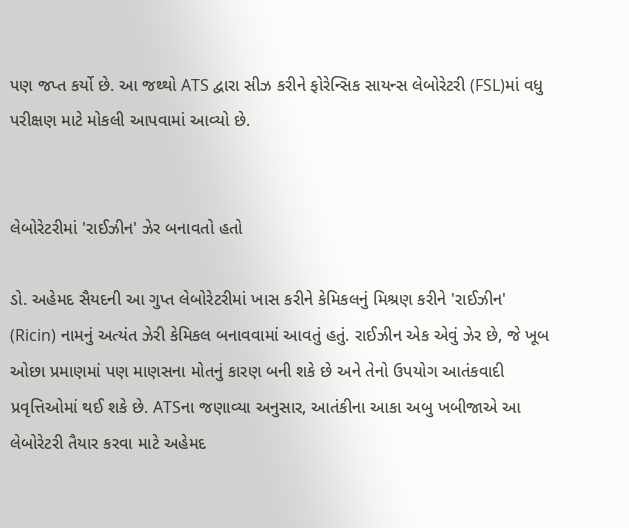પણ જપ્ત કર્યો છે. આ જથ્થો ATS દ્વારા સીઝ કરીને ફોરેન્સિક સાયન્સ લેબોરેટરી (FSL)માં વધુ પરીક્ષણ માટે મોકલી આપવામાં આવ્યો છે.


લેબોરેટરીમાં 'રાઈઝીન' ઝેર બનાવતો હતો

ડો. અહેમદ સૈયદની આ ગુપ્ત લેબોરેટરીમાં ખાસ કરીને કેમિકલનું મિશ્રણ કરીને 'રાઈઝીન' (Ricin) નામનું અત્યંત ઝેરી કેમિકલ બનાવવામાં આવતું હતું. રાઈઝીન એક એવું ઝેર છે, જે ખૂબ ઓછા પ્રમાણમાં પણ માણસના મોતનું કારણ બની શકે છે અને તેનો ઉપયોગ આતંકવાદી પ્રવૃત્તિઓમાં થઈ શકે છે. ATSના જણાવ્યા અનુસાર, આતંકીના આકા અબુ ખબીજાએ આ લેબોરેટરી તૈયાર કરવા માટે અહેમદ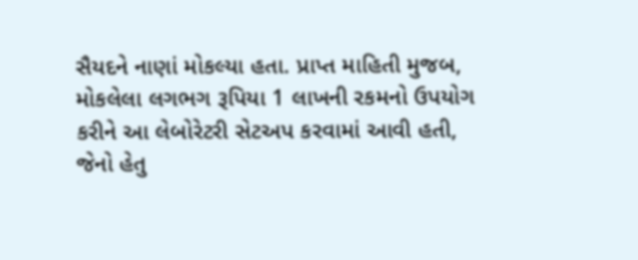સૈયદને નાણાં મોકલ્યા હતા. પ્રાપ્ત માહિતી મુજબ, મોકલેલા લગભગ રૂપિયા 1 લાખની રકમનો ઉપયોગ કરીને આ લેબોરેટરી સેટઅપ કરવામાં આવી હતી, જેનો હેતુ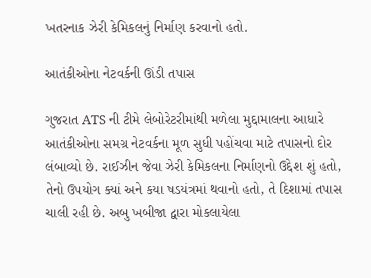ખતરનાક ઝેરી કેમિકલનું નિર્માણ કરવાનો હતો.

આતંકીઓના નેટવર્કની ઊંડી તપાસ

ગુજરાત ATS ની ટીમે લેબોરેટરીમાંથી મળેલા મુદ્દામાલના આધારે આતંકીઓના સમગ્ર નેટવર્કના મૂળ સુધી પહોંચવા માટે તપાસનો દોર લંબાવ્યો છે. રાઈઝીન જેવા ઝેરી કેમિકલના નિર્માણનો ઉદ્દેશ શું હતો, તેનો ઉપયોગ ક્યાં અને કયા ષડયંત્રમાં થવાનો હતો, તે દિશામાં તપાસ ચાલી રહી છે. અબુ ખબીજા દ્વારા મોકલાયેલા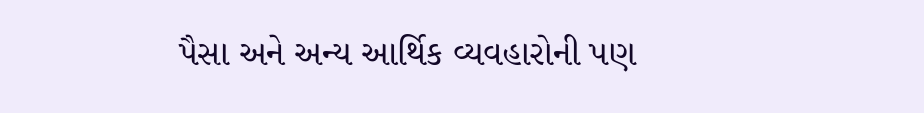પૈસા અને અન્ય આર્થિક વ્યવહારોની પણ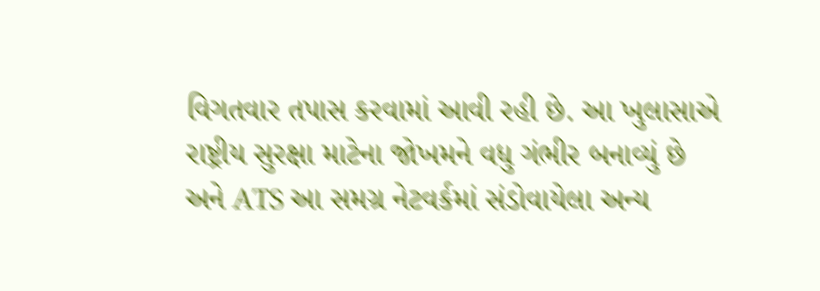વિગતવાર તપાસ કરવામાં આવી રહી છે. આ ખુલાસાએ રાષ્ટ્રીય સુરક્ષા માટેના જોખમને વધુ ગંભીર બનાવ્યું છે અને ATS આ સમગ્ર નેટવર્કમાં સંડોવાયેલા અન્ય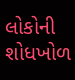લોકોની શોધખોળ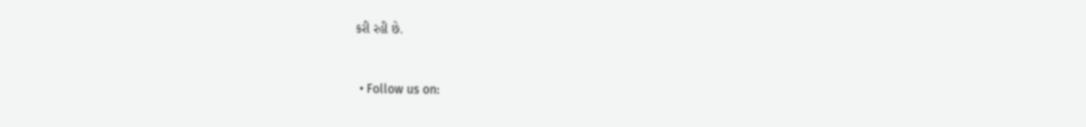કરી રહી છે.



  • Follow us on: